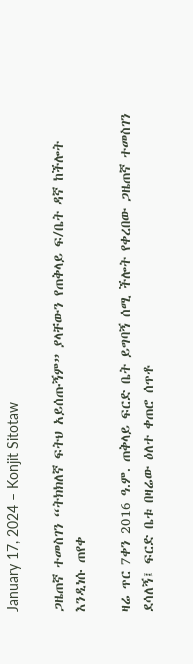January 17, 2024 – Konjit Sitotaw

ጋዜጠኛ ተመስገን “ትክክለኛ ፍትህ አይሰጡኝም” ያላቸውን የጠቅላይ ፍ/ቤት ዳኛ ከችሎት እንዲነሱ ጠየቀ

ዛሬ ጥር 7ቀን 2016 ዓ.ም. ጠቅላይ ፍርድ ቤት ይግባኝ ሰሚ ችሎት የቀረበው ጋዜጠኛ ተመስገን ደሳለኝ፤ ፍርድ ቤቱ በዛሬው ዕለተ ቀጠሮ ሰጥቶ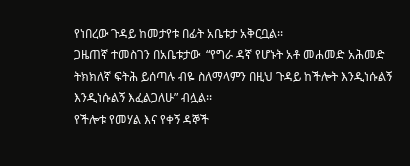የነበረው ጉዳይ ከመታየቱ በፊት አቤቱታ አቅርቧል፡፡
ጋዜጠኛ ተመስገን በአቤቱታው  “የግራ ዳኛ የሆኑት አቶ መሐመድ አሕመድ ትክክለኛ ፍትሕ ይሰጣሉ ብዬ ስለማላምን በዚህ ጉዳይ ከችሎት እንዲነሱልኝ እንዲነሱልኝ እፈልጋለሁ” ብሏል፡፡
የችሎቱ የመሃል እና የቀኝ ዳኞች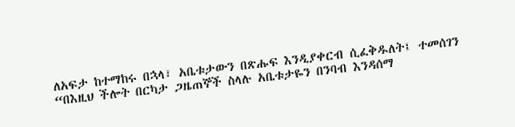ለአፍታ ከተማከሩ በኋላ፣ አቤቱታውን በጽሑፍ እንዲያቀርብ ሲፈቅዱለት፤ ተመሰገን “በእዚህ ችሎት በርካታ ጋዜጠኞች ስላሉ አቤቱታዬን በንባብ እንዳሰማ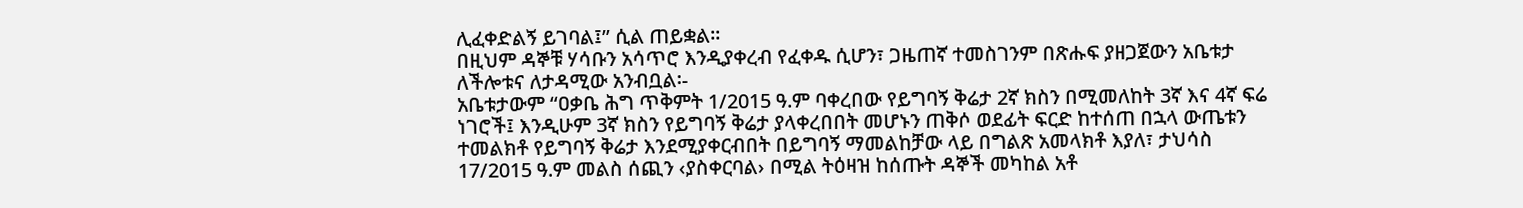ሊፈቀድልኝ ይገባል፤” ሲል ጠይቋል፡፡
በዚህም ዳኞቹ ሃሳቡን አሳጥሮ እንዲያቀረብ የፈቀዱ ሲሆን፣ ጋዜጠኛ ተመስገንም በጽሑፍ ያዘጋጀውን አቤቱታ ለችሎቱና ለታዳሚው አንብቧል፡-
አቤቱታውም “ዐቃቤ ሕግ ጥቅምት 1/2015 ዓ.ም ባቀረበው የይግባኝ ቅሬታ 2ኛ ክስን በሚመለከት 3ኛ እና 4ኛ ፍሬ ነገሮች፤ እንዲሁም 3ኛ ክስን የይግባኝ ቅሬታ ያላቀረበበት መሆኑን ጠቅሶ ወደፊት ፍርድ ከተሰጠ በኋላ ውጤቱን ተመልክቶ የይግባኝ ቅሬታ እንደሚያቀርብበት በይግባኝ ማመልከቻው ላይ በግልጽ አመላክቶ እያለ፣ ታህሳስ 17/2015 ዓ.ም መልስ ሰጪን ‹ያስቀርባል› በሚል ትዕዛዝ ከሰጡት ዳኞች መካከል አቶ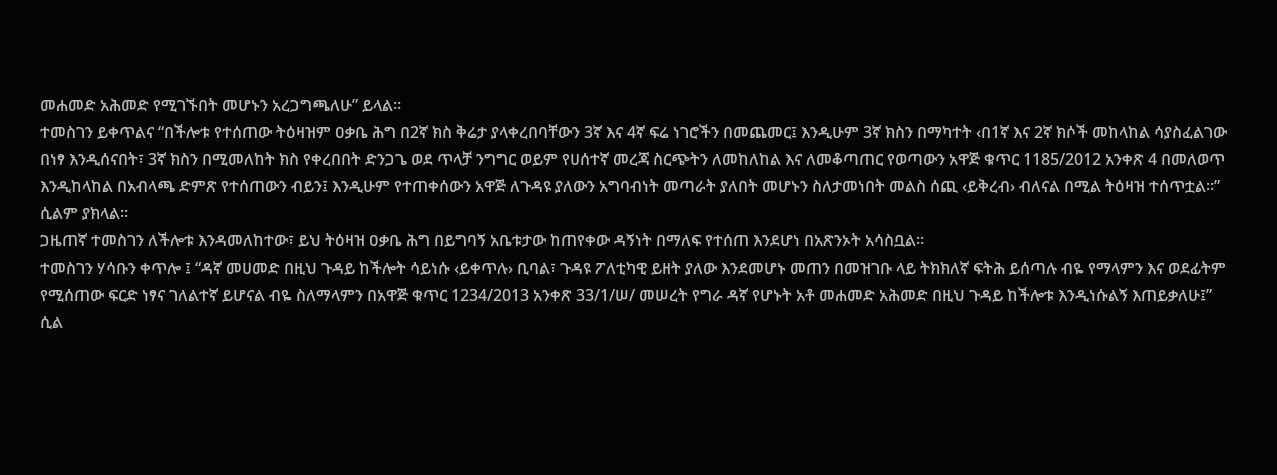መሐመድ አሕመድ የሚገኙበት መሆኑን አረጋግጫለሁ” ይላል፡፡
ተመስገን ይቀጥልና “በችሎቱ የተሰጠው ትዕዛዝም ዐቃቤ ሕግ በ2ኛ ክስ ቅሬታ ያላቀረበባቸውን 3ኛ እና 4ኛ ፍሬ ነገሮችን በመጨመር፤ እንዲሁም 3ኛ ክስን በማካተት ‹በ1ኛ እና 2ኛ ክሶች መከላከል ሳያስፈልገው በነፃ እንዲሰናበት፣ 3ኛ ክስን በሚመለከት ክስ የቀረበበት ድንጋጌ ወደ ጥላቻ ንግግር ወይም የሀሰተኛ መረጃ ስርጭትን ለመከለከል እና ለመቆጣጠር የወጣውን አዋጅ ቁጥር 1185/2012 አንቀጽ 4 በመለወጥ እንዲከላከል በአብላጫ ድምጽ የተሰጠውን ብይን፤ እንዲሁም የተጠቀሰውን አዋጅ ለጉዳዩ ያለውን አግባብነት መጣራት ያለበት መሆኑን ስለታመነበት መልስ ሰጪ ‹ይቅረብ› ብለናል በሚል ትዕዛዝ ተሰጥቷል፡፡” ሲልም ያክላል፡፡
ጋዜጠኛ ተመስገን ለችሎቱ እንዳመለከተው፣ ይህ ትዕዛዝ ዐቃቤ ሕግ በይግባኝ አቤቱታው ከጠየቀው ዳኝነት በማለፍ የተሰጠ እንደሆነ በአጽንኦት አሳስቧል፡፡
ተመስገን ሃሳቡን ቀጥሎ ፤ “ዳኛ መሀመድ በዚህ ጉዳይ ከችሎት ሳይነሱ ‹ይቀጥሉ› ቢባል፣ ጉዳዩ ፖለቲካዊ ይዘት ያለው እንደመሆኑ መጠን በመዝገቡ ላይ ትክክለኛ ፍትሕ ይሰጣሉ ብዬ የማላምን እና ወደፊትም የሚሰጠው ፍርድ ነፃና ገለልተኛ ይሆናል ብዬ ስለማላምን በአዋጅ ቁጥር 1234/2013 አንቀጽ 33/1/ሠ/ መሠረት የግራ ዳኛ የሆኑት አቶ መሐመድ አሕመድ በዚህ ጉዳይ ከችሎቱ እንዲነሱልኝ እጠይቃለሁ፤” ሲል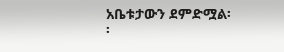አቤቱታውን ደምድሟል፡፡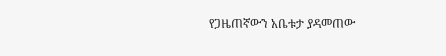የጋዜጠኛውን አቤቱታ ያዳመጠው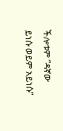ችሎቱም “ዳኛው ይነሱ ወይም አይነሱ”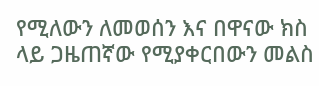የሚለውን ለመወሰን እና በዋናው ክስ ላይ ጋዜጠኛው የሚያቀርበውን መልስ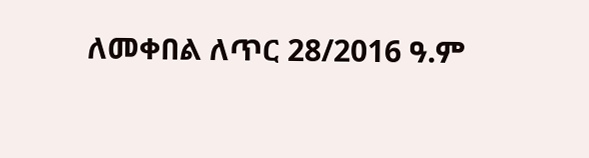ለመቀበል ለጥር 28/2016 ዓ.ም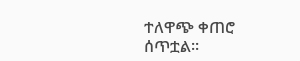ተለዋጭ ቀጠሮ ሰጥቷል፡፡